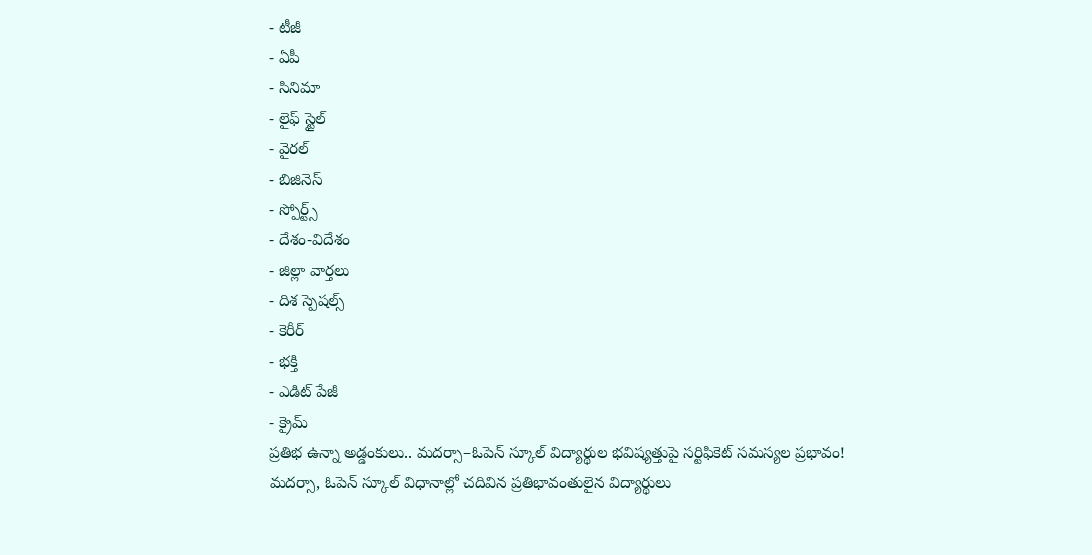- టీజీ
- ఏపీ
- సినిమా
- లైఫ్ స్టైల్
- వైరల్
- బిజినెస్
- స్పోర్ట్స్
- దేశం-విదేశం
- జిల్లా వార్తలు
- దిశ స్పెషల్స్
- కెరీర్
- భక్తి
- ఎడిట్ పేజీ
- క్రైమ్
ప్రతిభ ఉన్నా అడ్డంకులు.. మదర్సా–ఓపెన్ స్కూల్ విద్యార్థుల భవిష్యత్తుపై సర్టిఫికెట్ సమస్యల ప్రభావం!
మదర్సా, ఓపెన్ స్కూల్ విధానాల్లో చదివిన ప్రతిభావంతులైన విద్యార్థులు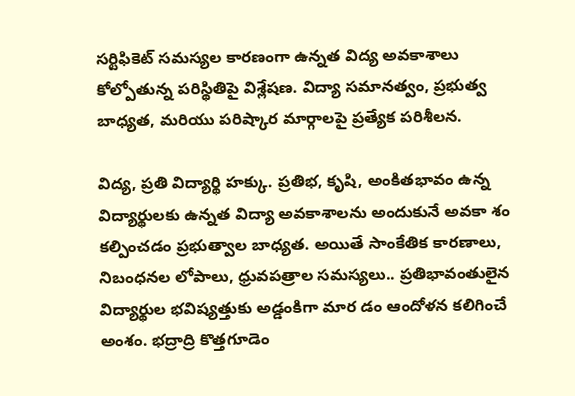సర్టిఫికెట్ సమస్యల కారణంగా ఉన్నత విద్య అవకాశాలు కోల్పోతున్న పరిస్థితిపై విశ్లేషణ. విద్యా సమానత్వం, ప్రభుత్వ బాధ్యత, మరియు పరిష్కార మార్గాలపై ప్రత్యేక పరిశీలన.

విద్య, ప్రతి విద్యార్థి హక్కు. ప్రతిభ, కృషి, అంకితభావం ఉన్న విద్యార్థులకు ఉన్నత విద్యా అవకాశాలను అందుకునే అవకా శం కల్పించడం ప్రభుత్వాల బాధ్యత. అయితే సాంకేతిక కారణాలు, నిబంధనల లోపాలు, ధ్రువపత్రాల సమస్యలు.. ప్రతిభావంతులైన విద్యార్థుల భవిష్యత్తుకు అడ్డంకిగా మార డం ఆందోళన కలిగించే అంశం. భద్రాద్రి కొత్తగూడెం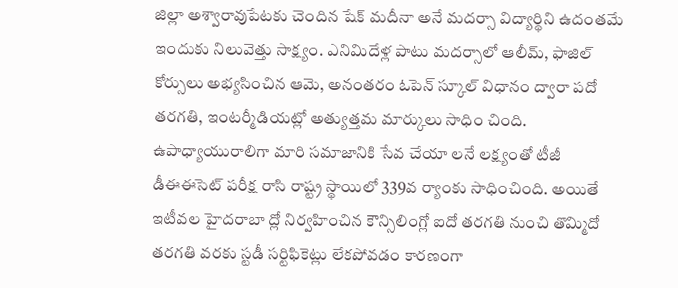జిల్లా అశ్వారావుపేటకు చెందిన షేక్ మదీనా అనే మదర్సా విద్యార్థిని ఉదంతమే ఇందుకు నిలువెత్తు సాక్ష్యం. ఎనిమిదేళ్ల పాటు మదర్సాలో ఆలీమ్, ఫాజిల్ కోర్సులు అభ్యసించిన ఆమె, అనంతరం ఓపెన్ స్కూల్ విధానం ద్వారా పదో తరగతి, ఇంటర్మీడియట్లో అత్యుత్తమ మార్కులు సాధిం చింది. ఉపాధ్యాయురాలిగా మారి సమాజానికి సేవ చేయా లనే లక్ష్యంతో టీజీ డీఈఈసెట్ పరీక్ష రాసి రాష్ట్ర స్థాయిలో 339వ ర్యాంకు సాధించింది. అయితే ఇటీవల హైదరాబా ద్లో నిర్వహించిన కౌన్సిలింగ్లో ఐదో తరగతి నుంచి తొమ్మిదో తరగతి వరకు స్టడీ సర్టిఫికెట్లు లేకపోవడం కారణంగా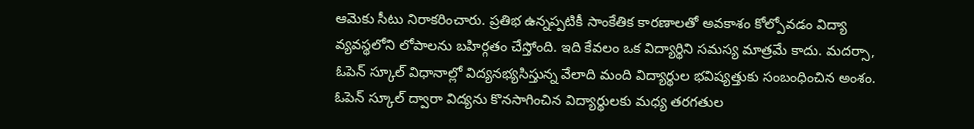ఆమెకు సీటు నిరాకరించారు. ప్రతిభ ఉన్నప్పటికీ సాంకేతిక కారణాలతో అవకాశం కోల్పోవడం విద్యా వ్యవస్థలోని లోపాలను బహిర్గతం చేస్తోంది. ఇది కేవలం ఒక విద్యార్థిని సమస్య మాత్రమే కాదు. మదర్సా, ఓపెన్ స్కూల్ విధానాల్లో విద్యనభ్యసిస్తున్న వేలాది మంది విద్యార్థుల భవిష్యత్తుకు సంబంధించిన అంశం. ఓపెన్ స్కూల్ ద్వారా విద్యను కొనసాగించిన విద్యార్థులకు మధ్య తరగతుల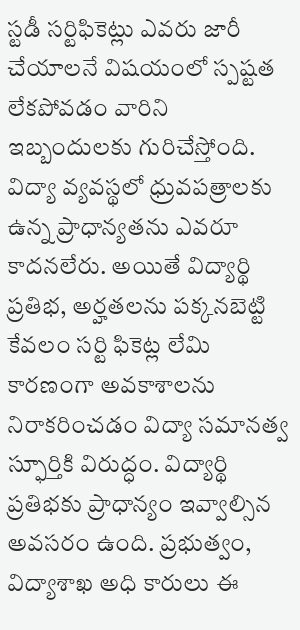స్టడీ సర్టిఫికెట్లు ఎవరు జారీ చేయాలనే విషయంలో స్పష్టత లేకపోవడం వారిని ఇబ్బందులకు గురిచేస్తోంది. విద్యా వ్యవస్థలో ధ్రువపత్రాలకు ఉన్న ప్రాధాన్యతను ఎవరూ కాదనలేరు. అయితే విద్యార్థి ప్రతిభ, అర్హతలను పక్కనబెట్టి కేవలం సర్టి ఫికెట్ల లేమి కారణంగా అవకాశాలను నిరాకరించడం విద్యా సమానత్వ స్ఫూర్తికి విరుద్ధం. విద్యార్థి ప్రతిభకు ప్రాధాన్యం ఇవ్వాల్సిన అవసరం ఉంది. ప్రభుత్వం, విద్యాశాఖ అధి కారులు ఈ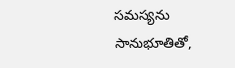సమస్యను సానుభూతితో,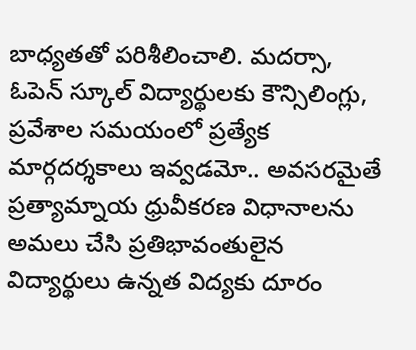బాధ్యతతో పరిశీలించాలి. మదర్సా, ఓపెన్ స్కూల్ విద్యార్థులకు కౌన్సిలింగ్లు, ప్రవేశాల సమయంలో ప్రత్యేక మార్గదర్శకాలు ఇవ్వడమో.. అవసరమైతే ప్రత్యామ్నాయ ధ్రువీకరణ విధానాలను అమలు చేసి ప్రతిభావంతులైన విద్యార్థులు ఉన్నత విద్యకు దూరం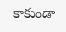కాకుండా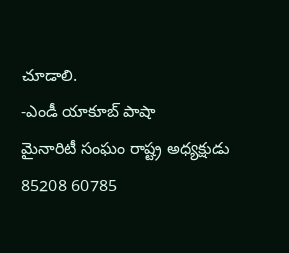చూడాలి.
-ఎండీ యాకూబ్ పాషా
మైనారిటీ సంఘం రాష్ట్ర అధ్యక్షుడు
85208 60785